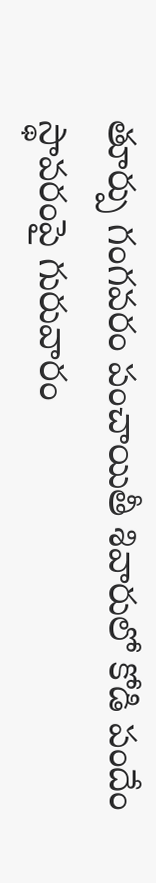తూర్పు గంగవరం పంచాయితీ శివారులో కోడి పందేం స్థావరంపై గురువారం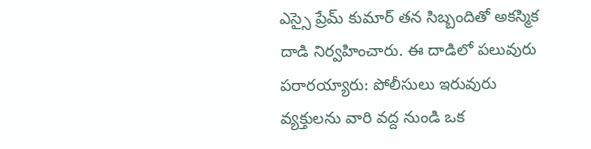ఎస్సై ప్రేమ్ కుమార్ తన సిబ్బందితో అకస్మిక దాడి నిర్వహించారు. ఈ దాడిలో పలువురు పరారయ్యారు: పోలీసులు ఇరువురు వ్యక్తులను వారి వద్ద నుండి ఒక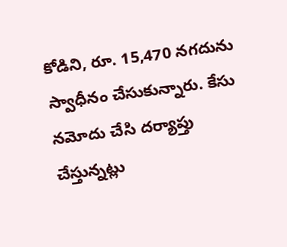కోడిని, రూ. 15,470 నగదును స్వాధీనం చేసుకున్నారు. కేసు నమోదు చేసి దర్యాప్తు చేస్తున్నట్లు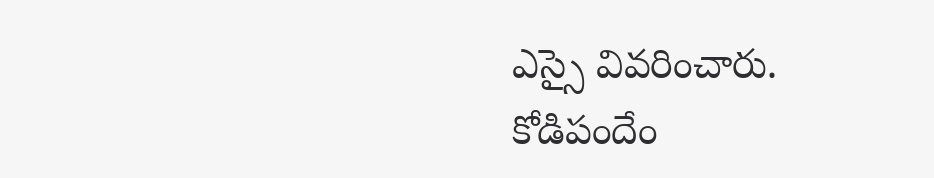ఎస్సై వివరించారు.
కోడిపందేం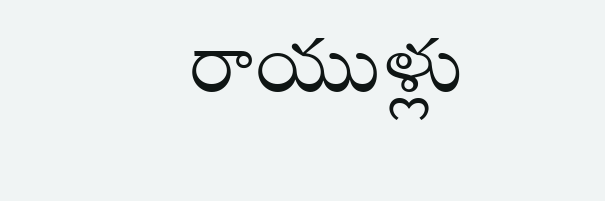రాయుళ్లు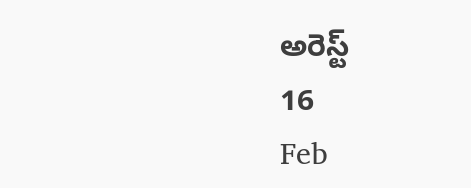అరెస్ట్
16
Feb